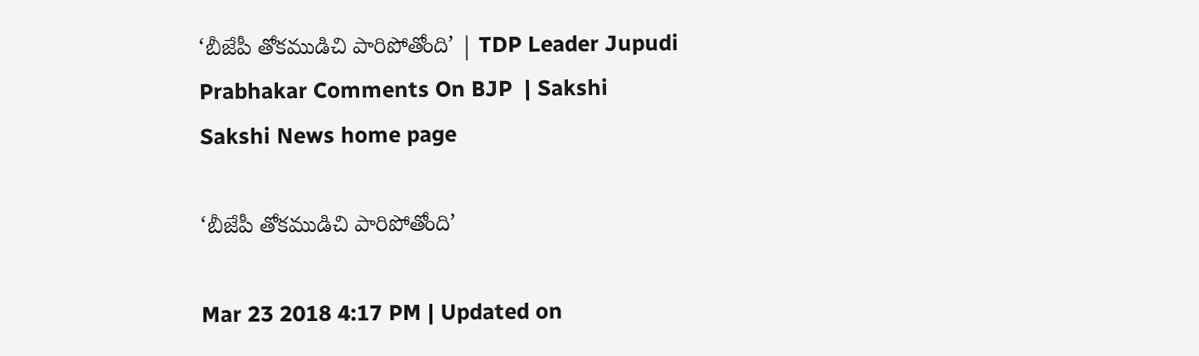‘బీజేపీ తోకముడిచి పారిపోతోంది’ | TDP Leader Jupudi Prabhakar Comments On BJP  | Sakshi
Sakshi News home page

‘బీజేపీ తోకముడిచి పారిపోతోంది’

Mar 23 2018 4:17 PM | Updated on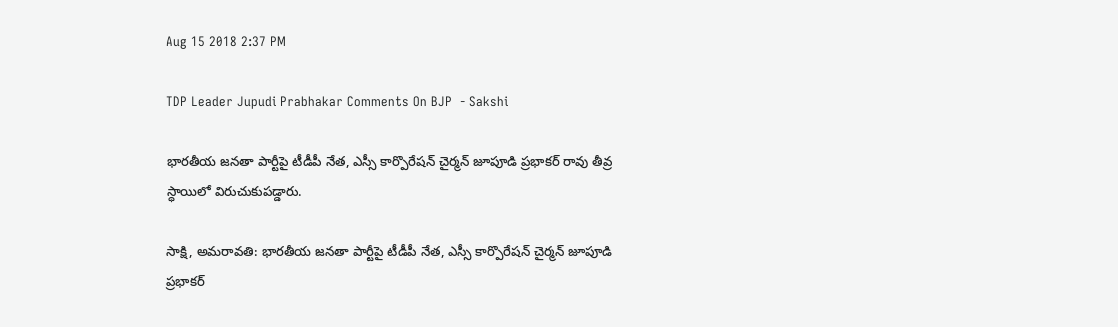Aug 15 2018 2:37 PM

TDP Leader Jupudi Prabhakar Comments On BJP  - Sakshi

భారతీయ జనతా పార్టీపై టీడీపీ నేత, ఎస్సీ కార్పొరేషన్ చైర్మన్‌ జూపూడి ప్రభాకర్‌ రావు తీవ్ర స్ధాయిలో విరుచుకుపడ్డారు.

సాక్షి, అమరావతి: భారతీయ జనతా పార్టీపై టీడీపీ నేత, ఎస్సీ కార్పొరేషన్ చైర్మన్‌ జూపూడి ప్రభాకర్‌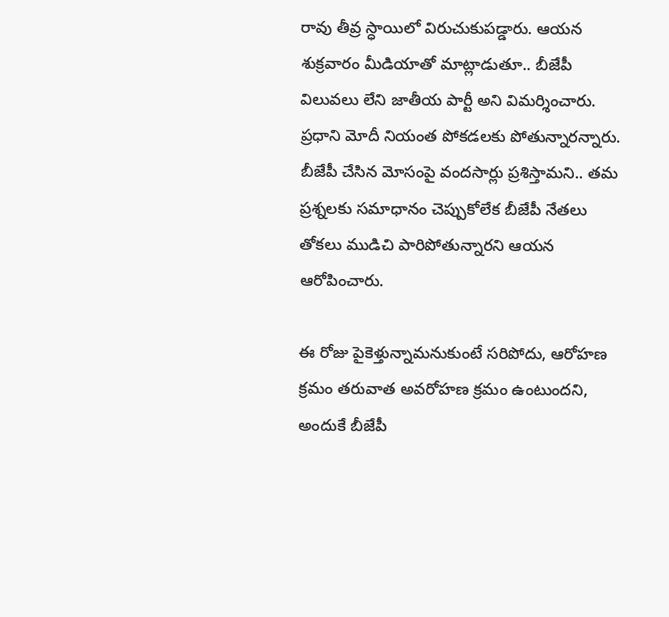రావు తీవ్ర స్ధాయిలో విరుచుకుపడ్డారు. ఆయన శుక్రవారం మీడియాతో మాట్లాడుతూ.. బీజేపీ విలువలు లేని జాతీయ పార్టీ అని విమర్శించారు. ప్రధాని మోదీ నియంత పోకడలకు పోతున్నారన్నారు. బీజేపీ చేసిన మోసంపై వందసార్లు ప్రశిస్తామని.. తమ ప్రశ్నలకు సమాధానం చెప్పుకోలేక బీజేపీ నేతలు తోకలు ముడిచి పారిపోతున్నారని ఆయన ఆరోపించారు.

ఈ రోజు పైకెళ్తున్నామనుకుంటే సరిపోదు, ఆరోహణ క్రమం తరువాత అవరోహణ క్రమం ఉంటుందని, అందుకే బీజేపీ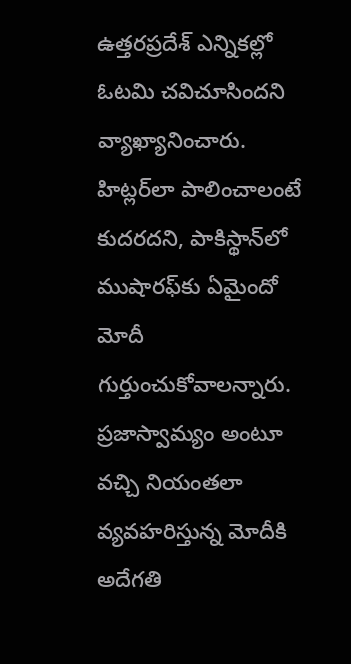ఉత్తరప్రదేశ్ ఎన్నికల్లో ఓటమి చవిచూసిందని వ్యాఖ్యానించారు. హిట్లర్‌లా పాలించాలంటే కుదరదని, పాకిస్థాన్‌లో ముషారఫ్‌కు ఏమైందో మోదీ గుర్తుంచుకోవాలన్నారు. ప్రజాస్వామ్యం అంటూ వచ్చి నియంతలా వ్యవహరిస్తున్న మోదీకి అదేగతి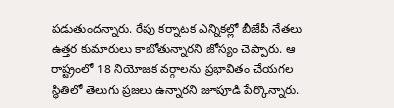పడుతుందన్నారు. రేపు కర్నాటక ఎన్నికల్లో బీజేపీ నేతలు ఉత్తర కుమారులు కాబోతున్నారని జోస్యం చెప్పారు. ఆ రాష్ట్రంలో 18 నియోజక వర్గాలను ప్రభావితం చేయగల స్థితిలో తెలుగు ప్రజలు ఉన్నారని జూపూడి పేర్కొన్నారు.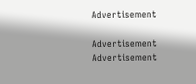Advertisement

Advertisement
Advertisement